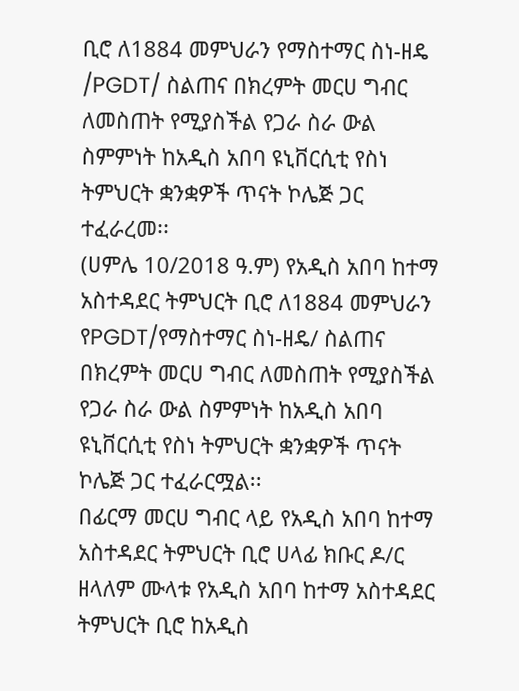ቢሮ ለ1884 መምህራን የማስተማር ስነ-ዘዴ /PGDT/ ስልጠና በክረምት መርሀ ግብር ለመስጠት የሚያስችል የጋራ ስራ ውል ስምምነት ከአዲስ አበባ ዩኒቨርሲቲ የስነ ትምህርት ቋንቋዎች ጥናት ኮሌጅ ጋር ተፈራረመ፡፡
(ሀምሌ 10/2018 ዓ.ም) የአዲስ አበባ ከተማ አስተዳደር ትምህርት ቢሮ ለ1884 መምህራን የPGDT/የማስተማር ስነ-ዘዴ/ ስልጠና በክረምት መርሀ ግብር ለመስጠት የሚያስችል የጋራ ስራ ውል ስምምነት ከአዲስ አበባ ዩኒቨርሲቲ የስነ ትምህርት ቋንቋዎች ጥናት ኮሌጅ ጋር ተፈራርሟል፡፡
በፊርማ መርሀ ግብር ላይ የአዲስ አበባ ከተማ አስተዳደር ትምህርት ቢሮ ሀላፊ ክቡር ዶ/ር ዘላለም ሙላቱ የአዲስ አበባ ከተማ አስተዳደር ትምህርት ቢሮ ከአዲስ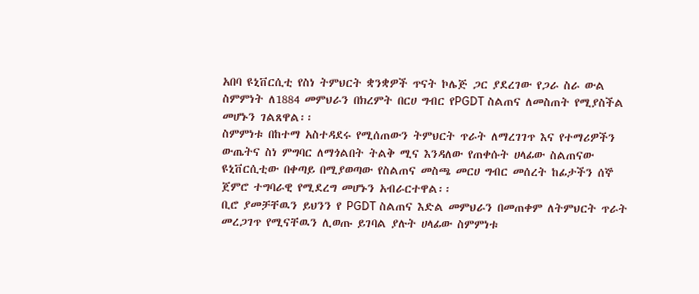አበባ ዩኒቨርሲቲ የስነ ትምህርት ቋንቋዎች ጥናት ኮሌጅ ጋር ያደረገው የጋራ ስራ ውል ስምምነት ለ1884 መምህራን በክረምት በርሀ ግብር የPGDT ስልጠና ለመስጠት የሚያስችል መሆኑን ገልጸዋል፡፡
ስምምነቱ በከተማ አስተዳደሩ የሚሰጠውን ትምህርት ጥራት ለማረገገጥ እና የተማሪዎችን ውጤትና ስነ ምግባር ለማጎልበት ትልቅ ሚና እንዳለው የጠቀሱት ሀላፊው ስልጠናው ዩኒቨርሲቲው በቀጣይ በሚያወጣው የስልጠና መስጫ መርሀ ግብር መሰረት ከፊታችን ሰኞ ጀምሮ ተግባራዊ የሚደረግ መሆኑን አብራርተዋል፡፡
ቢሮ ያመቻቸዉን ይህንን የ PGDT ስልጠና እድል መምህራን በመጠቀም ለትምህርት ጥራት መረጋገጥ የሚናቸዉን ሊወጡ ይገባል ያሉት ሀላፊው ስምምነቱ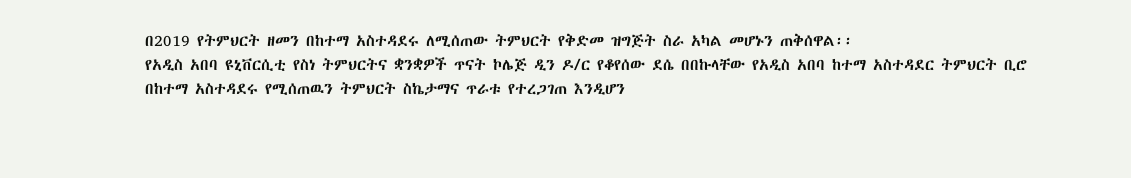በ2019 የትምህርት ዘመን በከተማ አስተዳደሩ ለሚሰጠው ትምህርት የቅድመ ዝግጅት ስራ አካል መሆኑን ጠቅሰዋል፡፡
የአዲስ አበባ ዩኒቨርሲቲ የስነ ትምህርትና ቋንቋዎች ጥናት ኮሌጅ ዲን ዶ/ር የቆየሰው ደሴ በበኩላቸው የአዲስ አበባ ከተማ አስተዳደር ትምህርት ቢሮ በከተማ አስተዳደሩ የሚሰጠዉን ትምህርት ስኬታማና ጥራቱ የተረጋገጠ እንዲሆን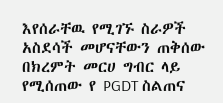እየሰራቸዉ የሚገኙ ስራዎች አስደሳች መሆናቸውን ጠቅሰው በክረምት መርሀ ግብር ላይ የሚሰጠው የ PGDT ስልጠና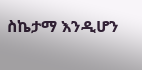ስኬታማ እንዲሆን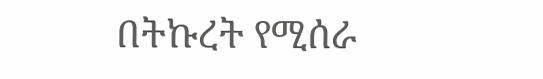በትኩረት የሚሰራ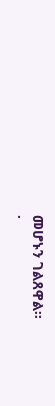መሆኑን ገልጸዋል፡፡
.